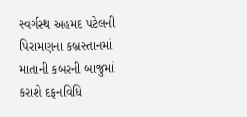સ્વર્ગસ્થ અહમદ પટેલની પિરામણના કબ્રસ્તાનમાં માતાની કબરની બાજુમાં કરાશે દફનવિધિ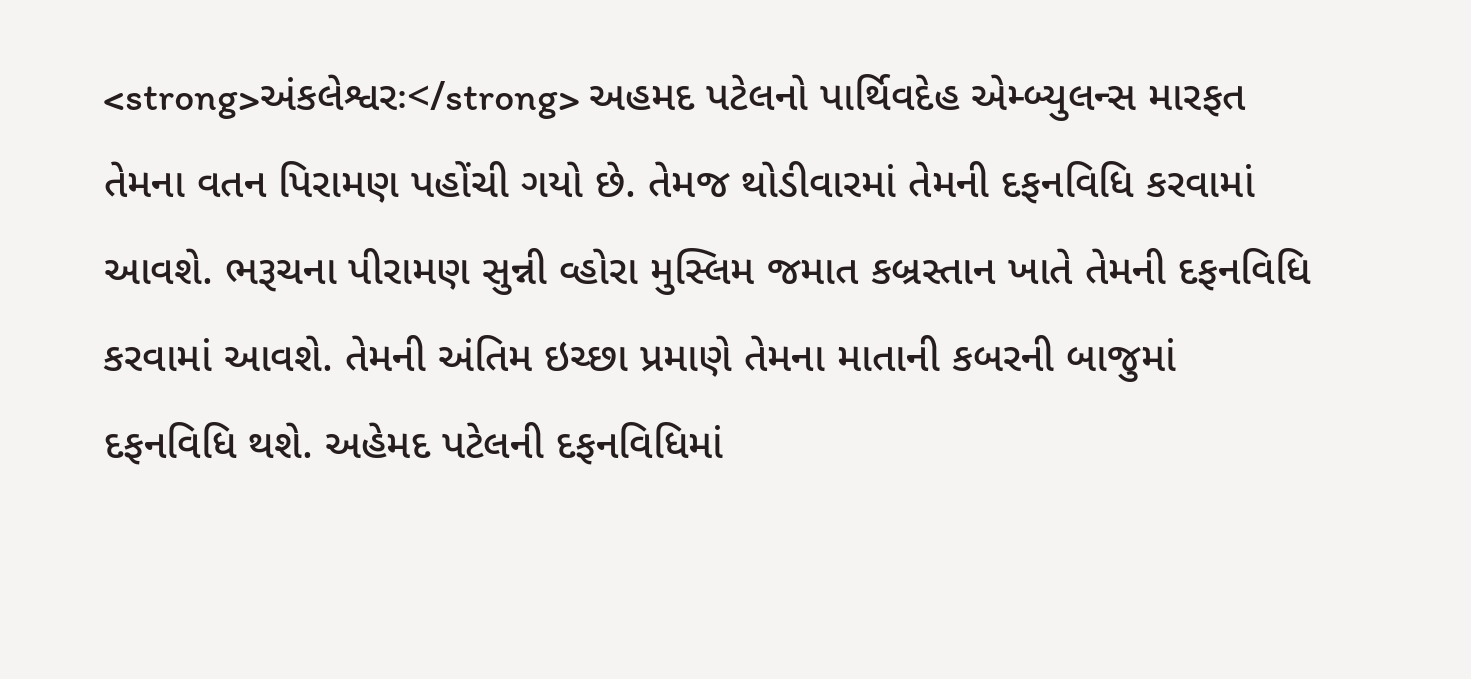<strong>અંકલેશ્વરઃ</strong> અહમદ પટેલનો પાર્થિવદેહ એમ્બ્યુલન્સ મારફત તેમના વતન પિરામણ પહોંચી ગયો છે. તેમજ થોડીવારમાં તેમની દફનવિધિ કરવામાં આવશે. ભરૂચના પીરામણ સુન્ની વ્હોરા મુસ્લિમ જમાત કબ્રસ્તાન ખાતે તેમની દફનવિધિ કરવામાં આવશે. તેમની અંતિમ ઇચ્છા પ્રમાણે તેમના માતાની કબરની બાજુમાં દફનવિધિ થશે. અહેમદ પટેલની દફનવિધિમાં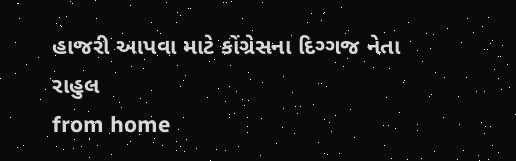હાજરી આપવા માટે કોંગ્રેસના દિગ્ગજ નેતા રાહુલ
from home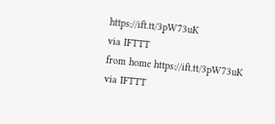https://ift.tt/3pW73uK
via IFTTT
from home https://ift.tt/3pW73uK
via IFTTT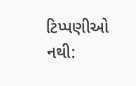ટિપ્પણીઓ નથી: